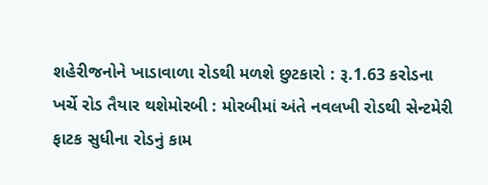શહેરીજનોને ખાડાવાળા રોડથી મળશે છુટકારો : રૂ.1.63 કરોડના ખર્ચે રોડ તૈયાર થશેમોરબી : મોરબીમાં અંતે નવલખી રોડથી સેન્ટમેરી ફાટક સુધીના રોડનું કામ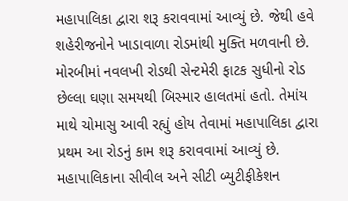મહાપાલિકા દ્વારા શરૂ કરાવવામાં આવ્યું છે. જેથી હવે શહેરીજનોને ખાડાવાળા રોડમાંથી મુક્તિ મળવાની છે. મોરબીમાં નવલખી રોડથી સેન્ટમેરી ફાટક સુધીનો રોડ છેલ્લા ઘણા સમયથી બિસ્માર હાલતમાં હતો. તેમાંય માથે ચોમાસુ આવી રહ્યું હોય તેવામાં મહાપાલિકા દ્વારા પ્રથમ આ રોડનું કામ શરૂ કરાવવામાં આવ્યું છે. મહાપાલિકાના સીવીલ અને સીટી બ્યુટીફીકેશન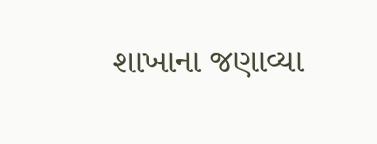શાખાના જણાવ્યા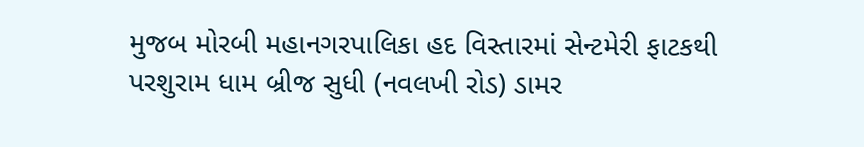મુજબ મોરબી મહાનગરપાલિકા હદ વિસ્તારમાં સેન્ટમેરી ફાટકથી પરશુરામ ધામ બ્રીજ સુધી (નવલખી રોડ) ડામર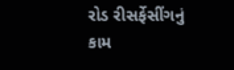રોડ રીસર્ફેસીંગનું કામ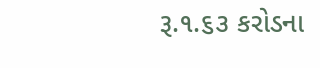રૂ.૧.૬૩ કરોડના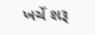ખર્ચે શરૂ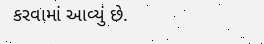કરવામાં આવ્યું છે.